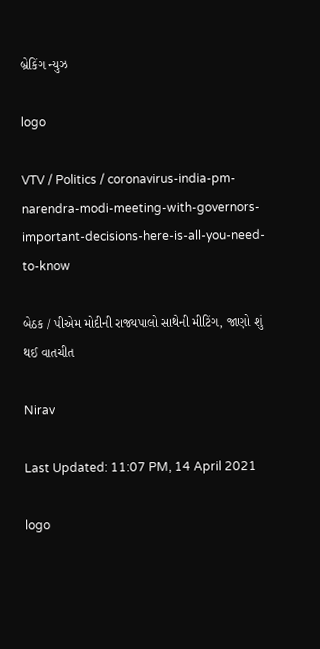બ્રેકિંગ ન્યુઝ

logo

VTV / Politics / coronavirus-india-pm-narendra-modi-meeting-with-governors-important-decisions-here-is-all-you-need-to-know

બેઠક / પીએમ મોદીની રાજ્યપાલો સાથેની મીટિંગ, જાણો શું થઈ વાતચીત

Nirav

Last Updated: 11:07 PM, 14 April 2021

logo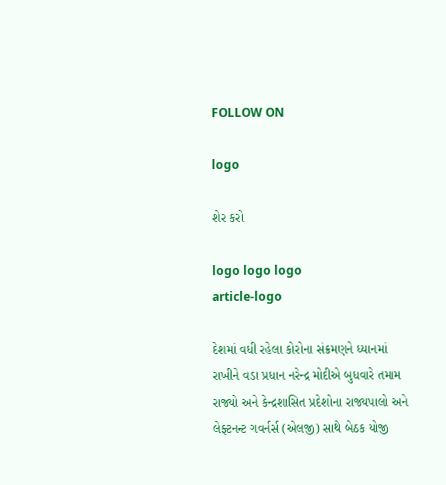FOLLOW ON

logo

શેર કરો

logo logo logo
article-logo

દેશમાં વધી રહેલા કોરોના સંક્રમણને ધ્યાનમાં રાખીને વડા પ્રધાન નરેન્દ્ર મોદીએ બુધવારે તમામ રાજ્યો અને કેન્દ્રશાસિત પ્રદેશોના રાજ્યપાલો અને લેફ્ટનન્ટ ગવર્નર્સ (એલજી) સાથે બેઠક યોજી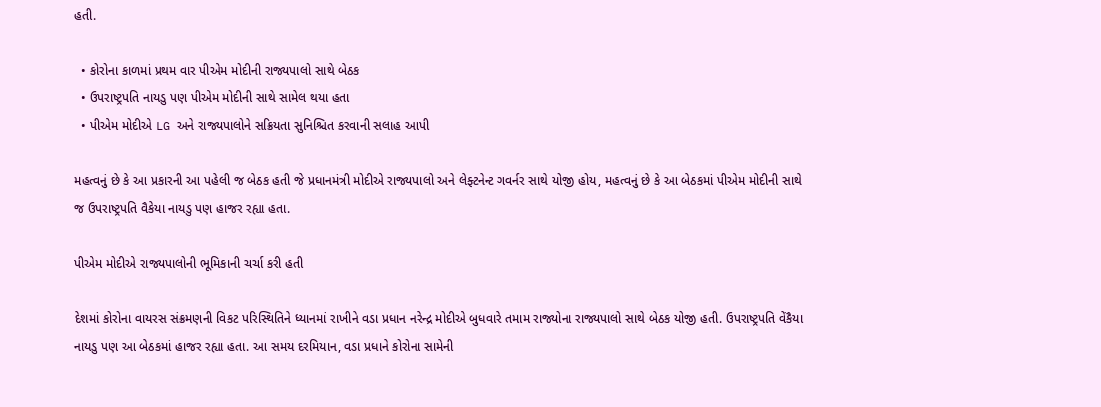હતી.

  • કોરોના કાળમાં પ્રથમ વાર પીએમ મોદીની રાજ્યપાલો સાથે બેઠક
  • ઉપરાષ્ટ્રપતિ નાયડુ પણ પીએમ મોદીની સાથે સામેલ થયા હતા
  • પીએમ મોદીએ LG અને રાજ્યપાલોને સક્રિયતા સુનિશ્ચિત કરવાની સલાહ આપી

મહત્વનું છે કે આ પ્રકારની આ પહેલી જ બેઠક હતી જે પ્રધાનમંત્રી મોદીએ રાજ્યપાલો અને લેફ્ટનેન્ટ ગવર્નર સાથે યોજી હોય, મહત્વનું છે કે આ બેઠકમાં પીએમ મોદીની સાથે જ ઉપરાષ્ટ્રપતિ વૈકેયા નાયડુ પણ હાજર રહ્યા હતા.

પીએમ મોદીએ રાજ્યપાલોની ભૂમિકાની ચર્ચા કરી હતી

દેશમાં કોરોના વાયરસ સંક્રમણની વિકટ પરિસ્થિતિને ધ્યાનમાં રાખીને વડા પ્રધાન નરેન્દ્ર મોદીએ બુધવારે તમામ રાજ્યોના રાજ્યપાલો સાથે બેઠક યોજી હતી. ઉપરાષ્ટ્રપતિ વેંકૈયા નાયડુ પણ આ બેઠકમાં હાજર રહ્યા હતા. આ સમય દરમિયાન, વડા પ્રધાને કોરોના સામેની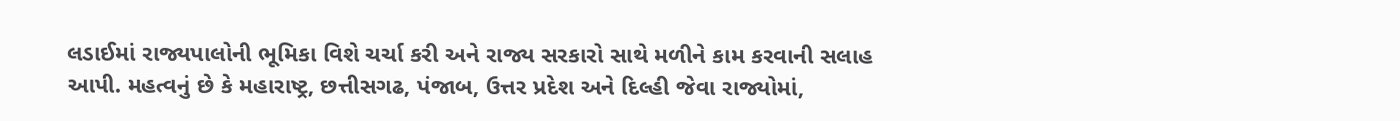લડાઈમાં રાજ્યપાલોની ભૂમિકા વિશે ચર્ચા કરી અને રાજ્ય સરકારો સાથે મળીને કામ કરવાની સલાહ આપી. મહત્વનું છે કે મહારાષ્ટ્ર, છત્તીસગઢ, પંજાબ, ઉત્તર પ્રદેશ અને દિલ્હી જેવા રાજ્યોમાં,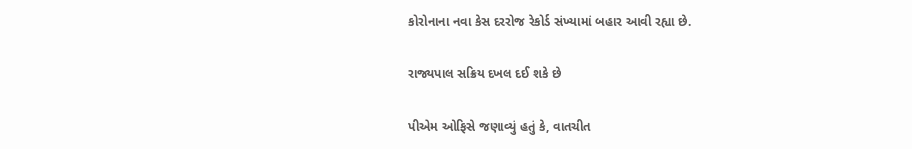કોરોનાના નવા કેસ દરરોજ રેકોર્ડ સંખ્યામાં બહાર આવી રહ્યા છે.

રાજ્યપાલ સક્રિય દખલ દઈ શકે છે

પીએમ ઓફિસે જણાવ્યું હતું કે, વાતચીત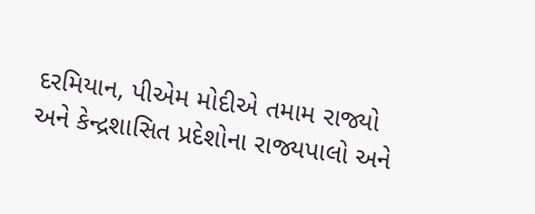દરમિયાન, પીએમ મોદીએ તમામ રાજ્યો અને કેન્દ્રશાસિત પ્રદેશોના રાજ્યપાલો અને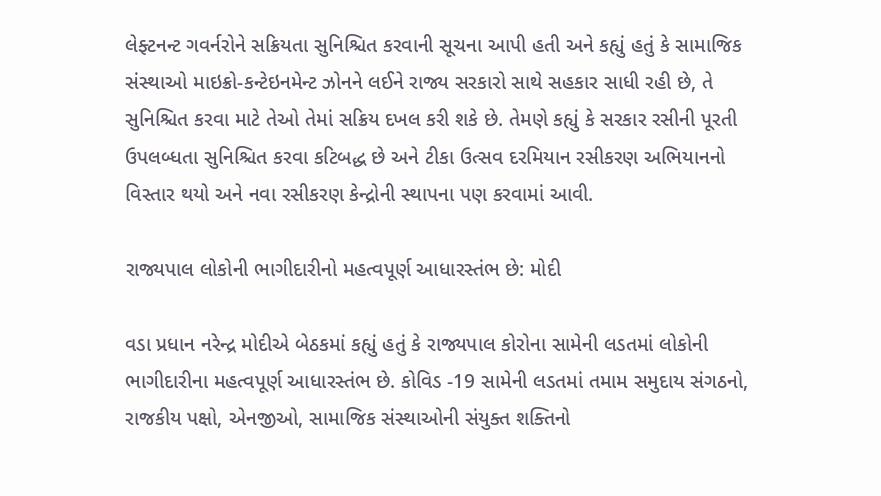લેફ્ટનન્ટ ગવર્નરોને સક્રિયતા સુનિશ્ચિત કરવાની સૂચના આપી હતી અને કહ્યું હતું કે સામાજિક સંસ્થાઓ માઇક્રો-કન્ટેઇનમેન્ટ ઝોનને લઈને રાજ્ય સરકારો સાથે સહકાર સાધી રહી છે, તે સુનિશ્ચિત કરવા માટે તેઓ તેમાં સક્રિય દખલ કરી શકે છે. તેમણે કહ્યું કે સરકાર રસીની પૂરતી ઉપલબ્ધતા સુનિશ્ચિત કરવા કટિબદ્ધ છે અને ટીકા ઉત્સવ દરમિયાન રસીકરણ અભિયાનનો વિસ્તાર થયો અને નવા રસીકરણ કેન્દ્રોની સ્થાપના પણ કરવામાં આવી.

રાજ્યપાલ લોકોની ભાગીદારીનો મહત્વપૂર્ણ આધારસ્તંભ છે: મોદી

વડા પ્રધાન નરેન્દ્ર મોદીએ બેઠકમાં કહ્યું હતું કે રાજ્યપાલ કોરોના સામેની લડતમાં લોકોની ભાગીદારીના મહત્વપૂર્ણ આધારસ્તંભ છે. કોવિડ -19 સામેની લડતમાં તમામ સમુદાય સંગઠનો, રાજકીય પક્ષો, એનજીઓ, સામાજિક સંસ્થાઓની સંયુક્ત શક્તિનો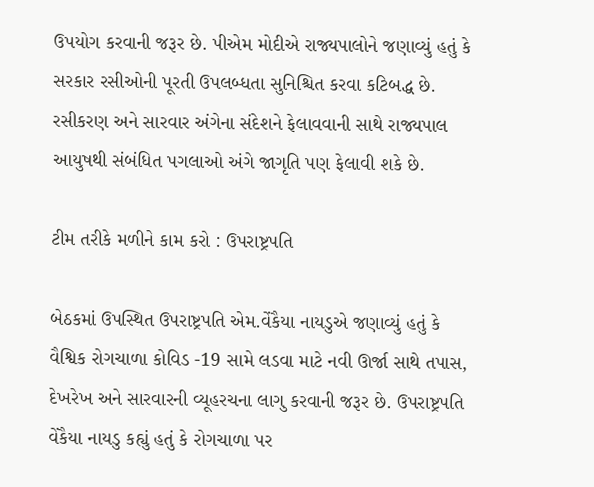ઉપયોગ કરવાની જરૂર છે. પીએમ મોદીએ રાજ્યપાલોને જણાવ્યું હતું કે સરકાર રસીઓની પૂરતી ઉપલબ્ધતા સુનિશ્ચિત કરવા કટિબદ્ધ છે. રસીકરણ અને સારવાર અંગેના સંદેશને ફેલાવવાની સાથે રાજ્યપાલ આયુષથી સંબંધિત પગલાઓ અંગે જાગૃતિ પણ ફેલાવી શકે છે.

ટીમ તરીકે મળીને કામ કરો : ઉપરાષ્ટ્રપતિ

બેઠકમાં ઉપસ્થિત ઉપરાષ્ટ્રપતિ એમ.વેંકૈયા નાયડુએ જણાવ્યું હતું કે વૈશ્વિક રોગચાળા કોવિડ -19 સામે લડવા માટે નવી ઊર્જા સાથે તપાસ, દેખરેખ અને સારવારની વ્યૂહરચના લાગુ કરવાની જરૂર છે. ઉપરાષ્ટ્રપતિ વેંકૈયા નાયડુ કહ્યું હતું કે રોગચાળા પર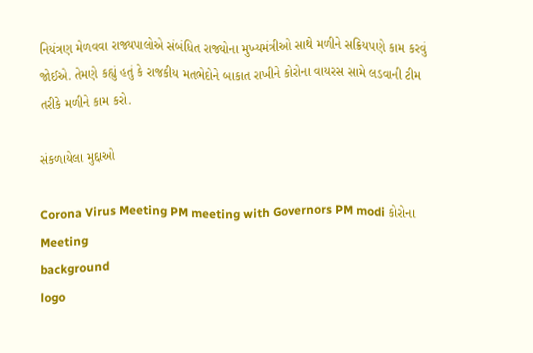નિયંત્રણ મેળવવા રાજ્યપાલોએ સંબંધિત રાજ્યોના મુખ્યમંત્રીઓ સાથે મળીને સક્રિયપણે કામ કરવું જોઈએ. તેમણે કહ્યું હતું કે રાજકીય મતભેદોને બાકાત રાખીને કોરોના વાયરસ સામે લડવાની ટીમ તરીકે મળીને કામ કરો.

સંકળાયેલા મુદ્દાઓ

Corona Virus Meeting PM meeting with Governors PM modi કોરોના Meeting
background
logo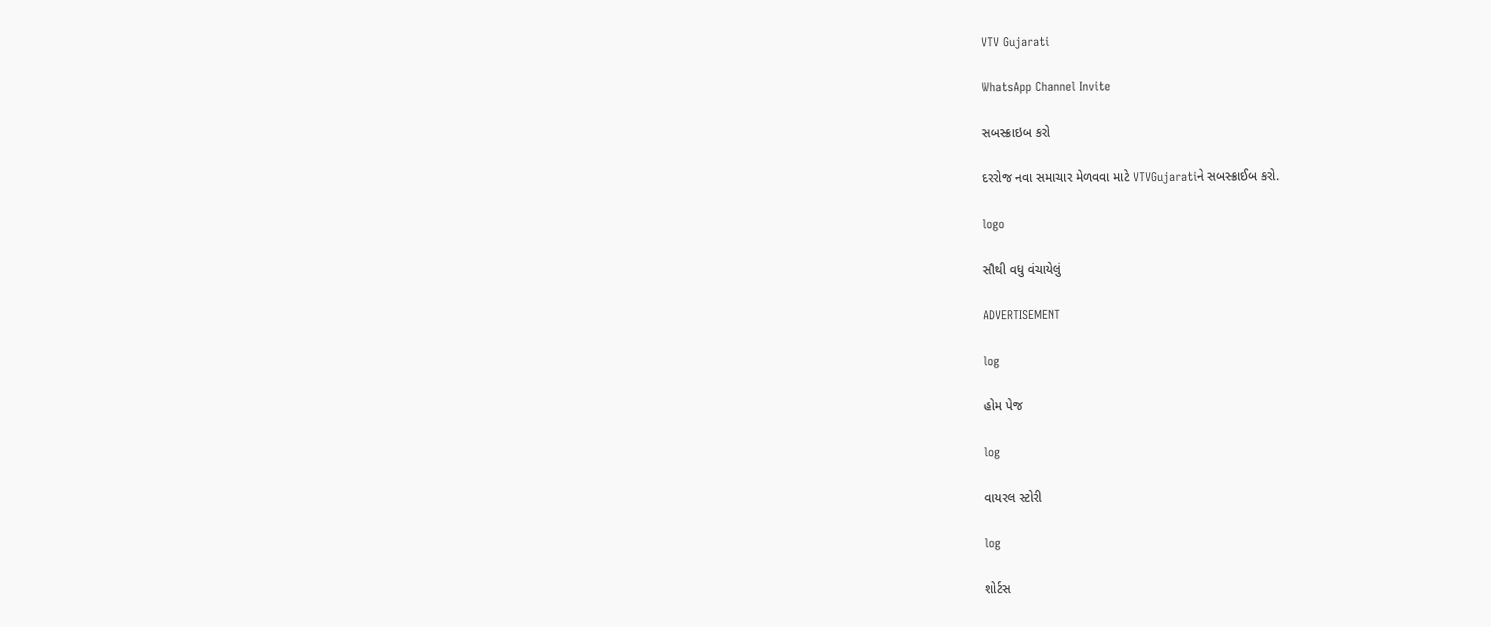VTV Gujarati

WhatsApp Channel Invite

સબસ્ક્રાઇબ કરો

દરરોજ નવા સમાચાર મેળવવા માટે VTVGujaratiને સબસ્ક્રાઈબ કરો.

logo

સૌથી વધુ વંચાયેલું

ADVERTISEMENT

log

હોમ પેજ

log

વાયરલ સ્ટોરી

log

શોર્ટસ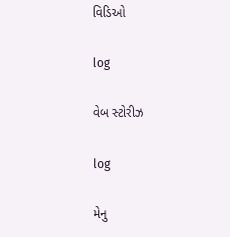વિડિઓ

log

વેબ સ્ટોરીઝ

log

મેનુ